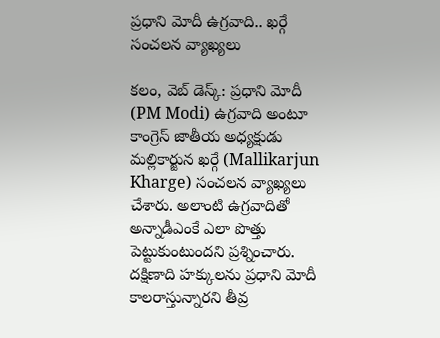ప్రధాని మోదీ ఉగ్రవాది.. ఖర్గే సంచలన వ్యాఖ్యలు

కలం, వెబ్ డెస్క్: ప్రధాని మోదీ (PM Modi) ఉగ్రవాది అంటూ కాంగ్రెస్ జాతీయ అధ్యక్షుడు మల్లికార్జున ఖర్గే (Mallikarjun Kharge) సంచలన వ్యాఖ్యలు చేశారు. అలాంటి ఉగ్రవాదితో అన్నాడీఎంకే ఎలా పొత్తు పెట్టుకుంటుందని ప్రశ్నించారు. దక్షిణాది హక్కులను ప్రధాని మోదీ కాలరాస్తున్నారని తీవ్ర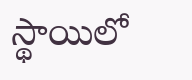స్థాయిలో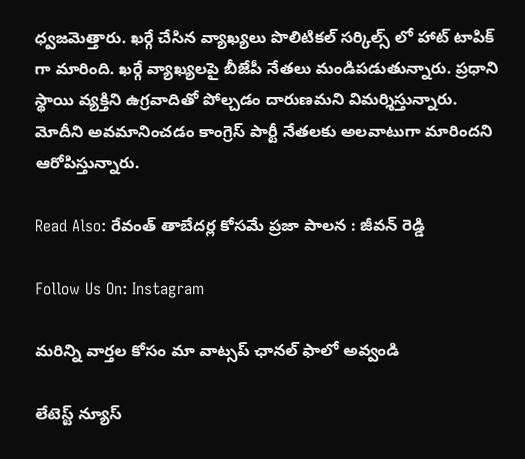ధ్వజమెత్తారు. ఖర్గే చేసిన వ్యాఖ్యలు పొలిటికల్ సర్కిల్స్ లో హాట్ టాపిక్ గా మారింది. ఖర్గే వ్యాఖ్యలపై బీజేపీ నేతలు మండిపడుతున్నారు. ప్రధాని స్థాయి వ్యక్తిని ఉగ్రవాదితో పోల్చడం దారుణమని విమర్శిస్తున్నారు. మోదీని అవమానించడం కాంగ్రెస్ పార్టీ నేతలకు అలవాటుగా మారిందని ఆరోపిస్తున్నారు.

Read Also: రేవంత్ తాబేదర్ల కోసమే ప్రజా పాలన : జీవన్ రెడ్డి

Follow Us On: Instagram

మ‌రిన్ని వార్త‌ల కోసం మా వాట్స‌ప్ ఛాన‌ల్ ఫాలో అవ్వండి

లేటెస్ట్ న్యూస్‌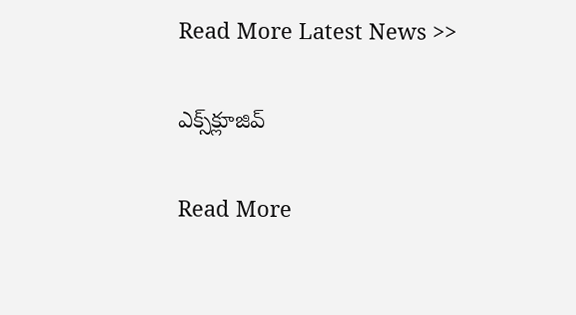Read More Latest News >>

ఎక్స్‌క్లూజివ్‌

Read More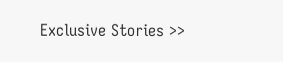Exclusive Stories >>